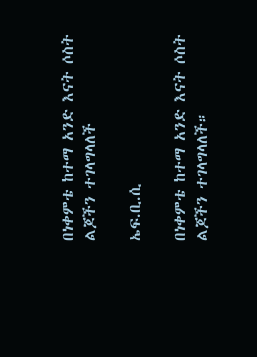በነቀምቴ ከተማ አንድ እናት ሶስት ልጆችን ተገላግላለች

ኤፍ.ቢ.ሲ

በነቀምቴ ከተማ አንድ እናት ሶስት ልጆችን ተገላግላለች።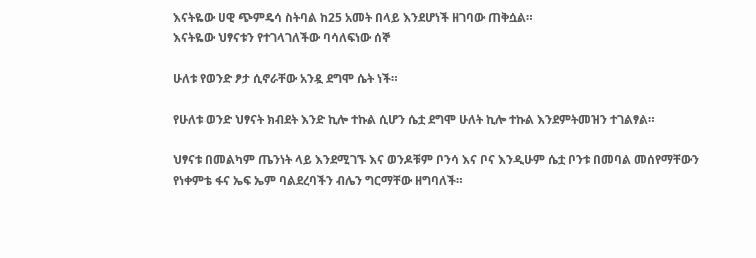እናትዬው ሀዊ ጭምዴሳ ስትባል ከ25 አመት በላይ እንደሆነች ዘገባው ጠቅሷል።
እናትዬው ህፃናቱን የተገላገለችው ባሳለፍነው ሰኞ

ሁለቱ የወንድ ፆታ ሲኖራቸው አንዷ ደግሞ ሴት ነች።

የሁለቱ ወንድ ህፃናት ክብደት እንድ ኪሎ ተኩል ሲሆን ሴቷ ደግሞ ሁለት ኪሎ ተኩል እንደምትመዝን ተገልፃል።

ህፃናቱ በመልካም ጤንነት ላይ እንደሚገኙ እና ወንዶቹም ቦንሳ እና ቦና እንዲሁም ሴቷ ቦንቱ በመባል መሰየማቸውን የነቀምቴ ፋና ኤፍ ኤም ባልደረባችን ብሌን ግርማቸው ዘግባለች።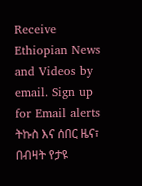Receive Ethiopian News and Videos by email. Sign up for Email alerts ትኩስ እና ሰበር ዜና፣ በብዛት የታዩ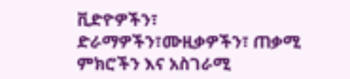ቪድዮዎችን፣ ድራማዎችን፣ሙዚቃዎችን፣ ጠቃሚ ምክሮችን እና አስገራሚ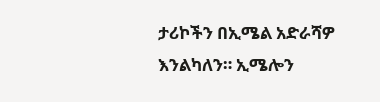ታሪኮችን በኢሜል አድራሻዎ እንልካለን። ኢሜሎን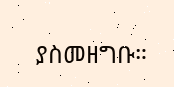ያስመዘግቡ።